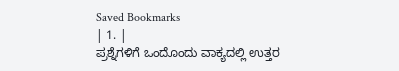Saved Bookmarks
| 1. |
ಪ್ರಶ್ನೆಗಳಿಗೆ ಒಂದೊಂದು ವಾಕ್ಯದಲ್ಲಿ ಉತ್ತರ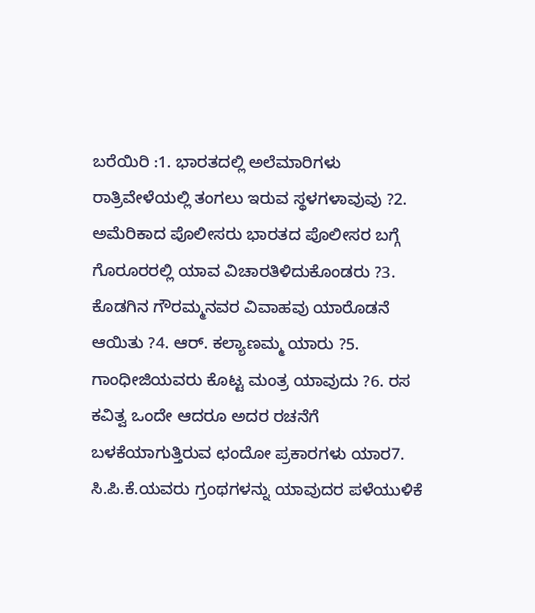ಬರೆಯಿರಿ :1. ಭಾರತದಲ್ಲಿ ಅಲೆಮಾರಿಗಳು ರಾತ್ರಿವೇಳೆಯಲ್ಲಿ ತಂಗಲು ಇರುವ ಸ್ಥಳಗಳಾವುವು ?2. ಅಮೆರಿಕಾದ ಪೊಲೀಸರು ಭಾರತದ ಪೊಲೀಸರ ಬಗ್ಗೆ ಗೊರೂರರಲ್ಲಿ ಯಾವ ವಿಚಾರತಿಳಿದುಕೊಂಡರು ?3. ಕೊಡಗಿನ ಗೌರಮ್ಮನವರ ವಿವಾಹವು ಯಾರೊಡನೆ ಆಯಿತು ?4. ಆರ್. ಕಲ್ಯಾಣಮ್ಮ ಯಾರು ?5. ಗಾಂಧೀಜಿಯವರು ಕೊಟ್ಟ ಮಂತ್ರ ಯಾವುದು ?6. ರಸ ಕವಿತ್ವ ಒಂದೇ ಆದರೂ ಅದರ ರಚನೆಗೆ ಬಳಕೆಯಾಗುತ್ತಿರುವ ಛಂದೋ ಪ್ರಕಾರಗಳು ಯಾರ7. ಸಿ.ಪಿ.ಕೆ.ಯವರು ಗ್ರಂಥಗಳನ್ನು ಯಾವುದರ ಪಳೆಯುಳಿಕೆ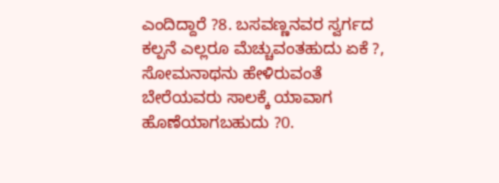ಎಂದಿದ್ದಾರೆ ?8. ಬಸವಣ್ಣನವರ ಸ್ವರ್ಗದ ಕಲ್ಪನೆ ಎಲ್ಲರೂ ಮೆಚ್ಚುವಂತಹುದು ಏಕೆ ?, ಸೋಮನಾಥನು ಹೇಳಿರುವಂತೆ ಬೇರೆಯವರು ಸಾಲಕ್ಕೆ ಯಾವಾಗ ಹೊಣೆಯಾಗಬಹುದು ?0.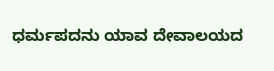ಧರ್ಮಪದನು ಯಾವ ದೇವಾಲಯದ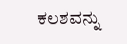ಕಲಶವನ್ನು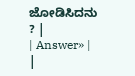ಜೋಡಿಸಿದನು ? |
| Answer» | |